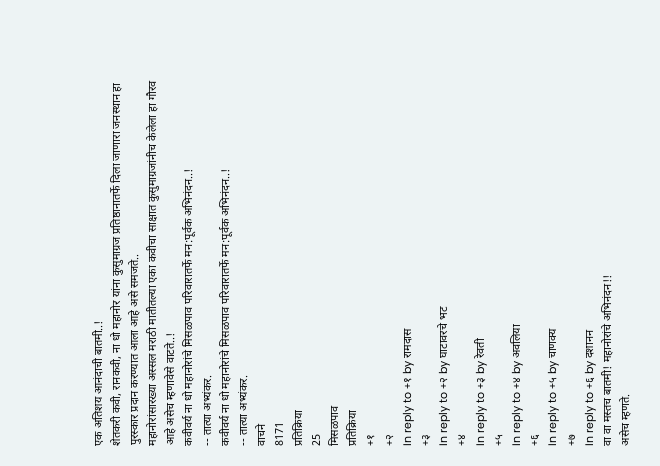एक अतिशय आनंदाची बातमी..!
शेतकरी कवी, रानकवी, ना धो महानोर यांना कुसुमाग्रज प्रतिष्ठानातर्फे दिला जाणारा जनस्थान हा पुरस्कार प्रदान करण्यात आला आहे असे समजते..
महानोरांसारख्या अस्सल मराठी मातीतल्या एका कवीचा साक्षात कुसुमाग्रजांनीच केलेला हा गौरव आहे असेच म्हणावेसे वाटते..!
कवीवर्य ना धो महानोरांचे मिसळपाव परिवारातर्फे मन:पूर्वक अभिनंदन..!
-- तात्या अभ्यंकर.
कवीवर्य ना धो महानोरांचे मिसळपाव परिवारातर्फे मन:पूर्वक अभिनंदन..!
-- तात्या अभ्यंकर.
वाचने
8171
प्रतिक्रिया
25
मिसळपाव
प्रतिक्रिया
+१
+२
In reply to +१ by रामदास
+३
In reply to +२ by घाटावरचे भट
+४
In reply to +३ by रेवती
+५
In reply to +४ by अवलिया
+६
In reply to +५ by चाणक्य
+७
In reply to +६ by दशानन
वा वा मस्तच बातमी! महानोरांचे अभिनंदन!!
असेच म्हणते.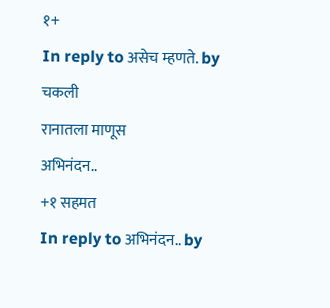१+
In reply to असेच म्हणते. by चकली
रानातला माणूस
अभिनंदन..
+१ सहमत
In reply to अभिनंदन.. by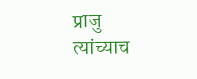प्राजु
त्यांच्याच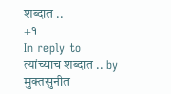शब्दात ..
+१
In reply to त्यांच्याच शब्दात .. by मुक्तसुनीत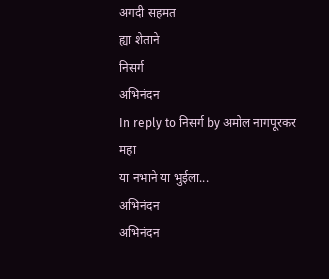अगदी सहमत
ह्या शेताने
निसर्ग
अभिनंदन
In reply to निसर्ग by अमोल नागपूरकर
महा
या नभाने या भुईला...
अभिनंदन
अभिनंदन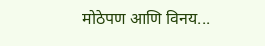मोठेपण आणि विनय...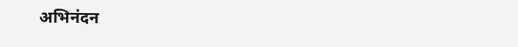अभिनंदन